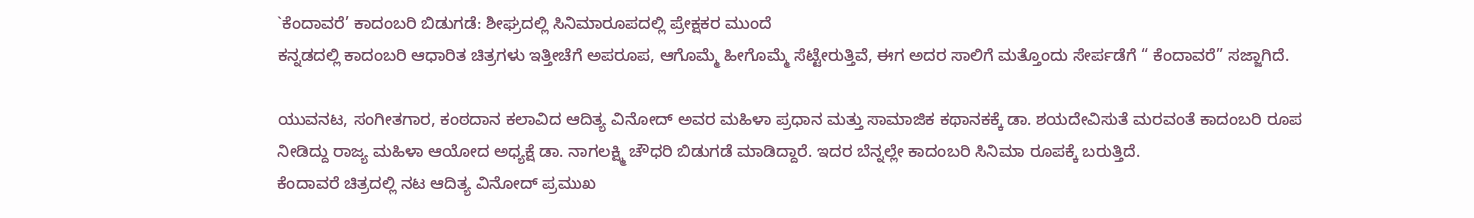`ಕೆಂದಾವರೆ’ ಕಾದಂಬರಿ ಬಿಡುಗಡೆ: ಶೀಘ್ರದಲ್ಲಿ ಸಿನಿಮಾರೂಪದಲ್ಲಿ ಪ್ರೇಕ್ಷಕರ ಮುಂದೆ
ಕನ್ನಡದಲ್ಲಿ ಕಾದಂಬರಿ ಆಧಾರಿತ ಚಿತ್ರಗಳು ಇತ್ತೀಚೆಗೆ ಅಪರೂಪ, ಆಗೊಮ್ಮೆ ಹೀಗೊಮ್ಮೆ ಸೆಟ್ಟೇರುತ್ತಿವೆ, ಈಗ ಅದರ ಸಾಲಿಗೆ ಮತ್ತೊಂದು ಸೇರ್ಪಡೆಗೆ “ ಕೆಂದಾವರೆ” ಸಜ್ಜಾಗಿದೆ.

ಯುವನಟ, ಸಂಗೀತಗಾರ, ಕಂಠದಾನ ಕಲಾವಿದ ಆದಿತ್ಯ ವಿನೋದ್ ಅವರ ಮಹಿಳಾ ಪ್ರಧಾನ ಮತ್ತು ಸಾಮಾಜಿಕ ಕಥಾನಕಕ್ಕೆ ಡಾ. ಶಯದೇವಿಸುತೆ ಮರವಂತೆ ಕಾದಂಬರಿ ರೂಪ ನೀಡಿದ್ದು ರಾಜ್ಯ ಮಹಿಳಾ ಆಯೋದ ಅಧ್ಯಕ್ಷೆ ಡಾ. ನಾಗಲಕ್ಷ್ಮಿ ಚೌಧರಿ ಬಿಡುಗಡೆ ಮಾಡಿದ್ದಾರೆ. ಇದರ ಬೆನ್ನಲ್ಲೇ ಕಾದಂಬರಿ ಸಿನಿಮಾ ರೂಪಕ್ಕೆ ಬರುತ್ತಿದೆ.
ಕೆಂದಾವರೆ ಚಿತ್ರದಲ್ಲಿ ನಟ ಆದಿತ್ಯ ವಿನೋದ್ ಪ್ರಮುಖ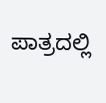ಪಾತ್ರದಲ್ಲಿ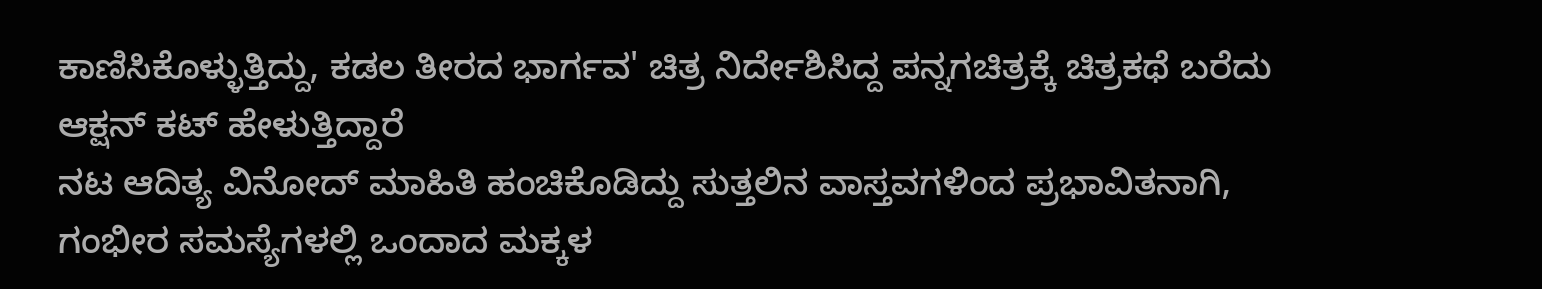ಕಾಣಿಸಿಕೊಳ್ಳುತ್ತಿದ್ದು, ಕಡಲ ತೀರದ ಭಾರ್ಗವ' ಚಿತ್ರ ನಿರ್ದೇಶಿಸಿದ್ದ ಪನ್ನಗಚಿತ್ರಕ್ಕೆ ಚಿತ್ರಕಥೆ ಬರೆದು ಆಕ್ಷನ್ ಕಟ್ ಹೇಳುತ್ತಿದ್ದಾರೆ
ನಟ ಆದಿತ್ಯ ವಿನೋದ್ ಮಾಹಿತಿ ಹಂಚಿಕೊಡಿದ್ದು ಸುತ್ತಲಿನ ವಾಸ್ತವಗಳಿಂದ ಪ್ರಭಾವಿತನಾಗಿ, ಗಂಭೀರ ಸಮಸ್ಯೆಗಳಲ್ಲಿ ಒಂದಾದ ಮಕ್ಕಳ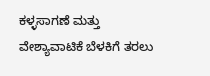ಕಳ್ಳಸಾಗಣೆ ಮತ್ತು ವೇಶ್ಯಾವಾಟಿಕೆ ಬೆಳಕಿಗೆ ತರಲು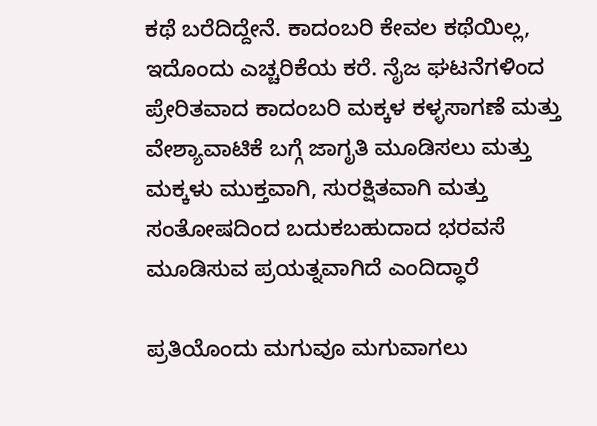ಕಥೆ ಬರೆದಿದ್ದೇನೆ. ಕಾದಂಬರಿ ಕೇವಲ ಕಥೆಯಿಲ್ಲ, ಇದೊಂದು ಎಚ್ಚರಿಕೆಯ ಕರೆ. ನೈಜ ಘಟನೆಗಳಿಂದ ಪ್ರೇರಿತವಾದ ಕಾದಂಬರಿ ಮಕ್ಕಳ ಕಳ್ಳಸಾಗಣೆ ಮತ್ತು ವೇಶ್ಯಾವಾಟಿಕೆ ಬಗ್ಗೆ ಜಾಗೃತಿ ಮೂಡಿಸಲು ಮತ್ತು ಮಕ್ಕಳು ಮುಕ್ತವಾಗಿ, ಸುರಕ್ಷಿತವಾಗಿ ಮತ್ತು ಸಂತೋಷದಿಂದ ಬದುಕಬಹುದಾದ ಭರವಸೆ ಮೂಡಿಸುವ ಪ್ರಯತ್ನವಾಗಿದೆ ಎಂದಿದ್ಧಾರೆ

ಪ್ರತಿಯೊಂದು ಮಗುವೂ ಮಗುವಾಗಲು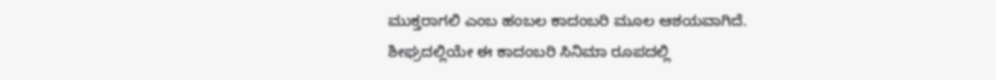ಮುಕ್ತರಾಗಲಿ ಎಂಬ ಹಂಬಲ ಕಾದಂಬರಿ ಮೂಲ ಆಶಯವಾಗಿದೆ. ಶೀಘ್ರದಲ್ಲಿಯೇ ಈ ಕಾದಂಬರಿ ಸಿನಿಮಾ ರೂಪದಲ್ಲಿ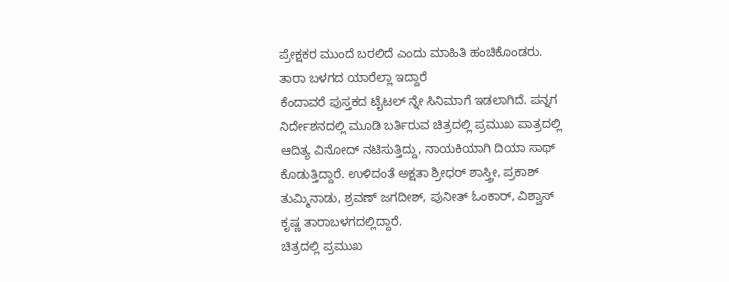ಪ್ರೇಕ್ಷಕರ ಮುಂದೆ ಬರಲಿದೆ ಎಂದು ಮಾಹಿತಿ ಹಂಚಿಕೊಂಡರು.
ತಾರಾ ಬಳಗದ ಯಾರೆಲ್ಲಾ ಇದ್ದಾರೆ
ಕೆಂದಾವರೆ ಪುಸ್ತಕದ ಟೈಟಲ್ ನ್ನೇ ಸಿನಿಮಾಗೆ ಇಡಲಾಗಿದೆ. ಪನ್ನಗ ನಿರ್ದೇಶನದಲ್ಲಿ ಮೂಡಿ ಬರ್ತಿರುವ ಚಿತ್ರದಲ್ಲಿ ಪ್ರಮುಖ ಪಾತ್ರದಲ್ಲಿ ಆದಿತ್ಯ ವಿನೋದ್ ನಟಿಸುತ್ತಿದ್ದು, ನಾಯಕಿಯಾಗಿ ದಿಯಾ ಸಾಥ್ ಕೊಡುತ್ತಿದ್ದಾರೆ. ಉಳಿದಂತೆ ಅಕ್ಷತಾ ಶ್ರೀಧರ್ ಶಾಸ್ತ್ರೀ, ಪ್ರಕಾಶ್ ತುಮ್ಮಿನಾಡು, ಶ್ರವಣ್ ಜಗದೀಶ್, ಪುನೀತ್ ಓಂಕಾರ್, ವಿಶ್ವಾಸ್ ಕೃಷ್ಣ ತಾರಾಬಳಗದಲ್ಲಿದ್ದಾರೆ.
ಚಿತ್ರದಲ್ಲಿ ಪ್ರಮುಖ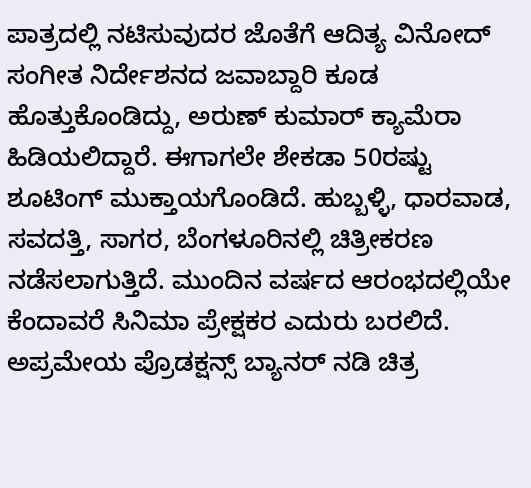ಪಾತ್ರದಲ್ಲಿ ನಟಿಸುವುದರ ಜೊತೆಗೆ ಆದಿತ್ಯ ವಿನೋದ್ ಸಂಗೀತ ನಿರ್ದೇಶನದ ಜವಾಬ್ದಾರಿ ಕೂಡ ಹೊತ್ತುಕೊಂಡಿದ್ದು, ಅರುಣ್ ಕುಮಾರ್ ಕ್ಯಾಮೆರಾ ಹಿಡಿಯಲಿದ್ದಾರೆ. ಈಗಾಗಲೇ ಶೇಕಡಾ 50ರಷ್ಟು ಶೂಟಿಂಗ್ ಮುಕ್ತಾಯಗೊಂಡಿದೆ. ಹುಬ್ಬಳ್ಳಿ, ಧಾರವಾಡ, ಸವದತ್ತಿ, ಸಾಗರ, ಬೆಂಗಳೂರಿನಲ್ಲಿ ಚಿತ್ರೀಕರಣ ನಡೆಸಲಾಗುತ್ತಿದೆ. ಮುಂದಿನ ವರ್ಷದ ಆರಂಭದಲ್ಲಿಯೇ ಕೆಂದಾವರೆ ಸಿನಿಮಾ ಪ್ರೇಕ್ಷಕರ ಎದುರು ಬರಲಿದೆ. ಅಪ್ರಮೇಯ ಪ್ರೊಡಕ್ಷನ್ಸ್ ಬ್ಯಾನರ್ ನಡಿ ಚಿತ್ರ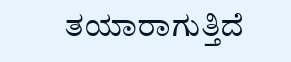ತಯಾರಾಗುತ್ತಿದೆ